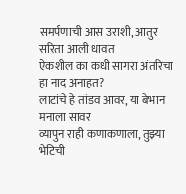समर्पणाची आस उराशी, आतुर सरिता आली धावत
ऐकशील का कधी सागरा अंतरिचा हा नाद अनाहत?
लाटांचे हे तांडव आवर, या बेभान मनाला सावर
व्यापुन राही कणाकणाला, तुझ्या भेटिची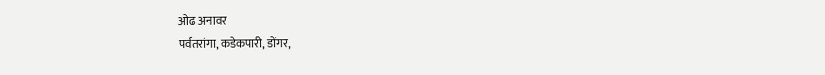ओढ अनावर
पर्वतरांगा, कडेकपारी, डोंगर,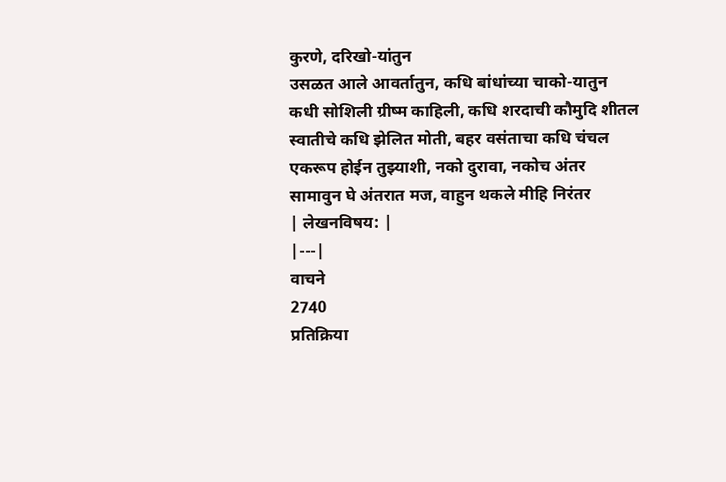कुरणे, दरिखो-यांतुन
उसळत आले आवर्तातुन, कधि बांधांच्या चाको-यातुन
कधी सोशिली ग्रीष्म काहिली, कधि शरदाची कौमुदि शीतल
स्वातीचे कधि झेलित मोती, बहर वसंताचा कधि चंचल
एकरूप होईन तुझ्याशी, नको दुरावा, नकोच अंतर
सामावुन घे अंतरात मज, वाहुन थकले मीहि निरंतर
| लेखनविषय: |
|---|
वाचने
2740
प्रतिक्रिया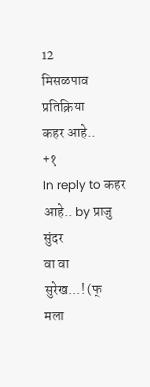12
मिसळपाव
प्रतिक्रिया
कहर आहे..
+१
In reply to कहर आहे.. by प्राजु
सुंदर
वा वा
सुरेख...! (फ्
मला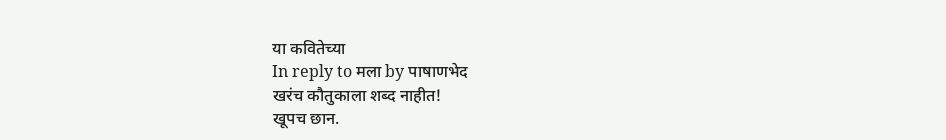या कवितेच्या
In reply to मला by पाषाणभेद
खरंच कौतुकाला शब्द नाहीत!
खूपच छान.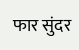फार सुंदर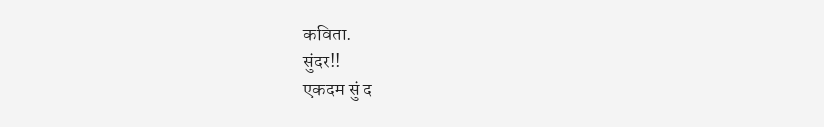कविता.
सुंदर!!
एकदम सुं द